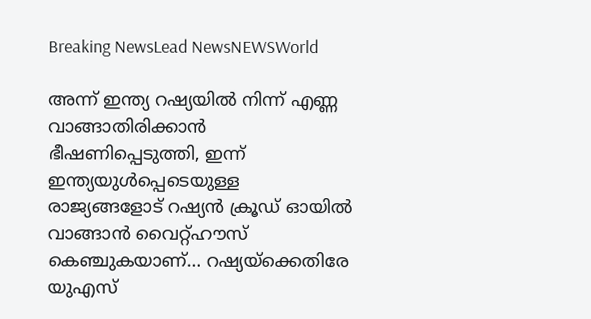Breaking NewsLead NewsNEWSWorld

അന്ന് ഇന്ത്യ റഷ്യയിൽ നിന്ന് എണ്ണ വാങ്ങാതിരിക്കാൻ ഭീഷണിപ്പെടുത്തി, ഇന്ന് ഇന്ത്യയുൾപ്പെടെയുള്ള രാജ്യങ്ങളോട് റഷ്യൻ ക്രൂഡ് ഓയിൽ വാങ്ങാൻ വൈറ്റ്ഹൗസ് കെഞ്ചുകയാണ്… റഷ്യയ്ക്കെതിരേ യുഎസ്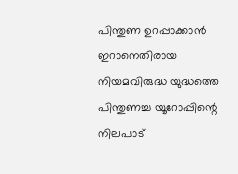പിന്തുണ ഉറപ്പാക്കാൻ ഇറാനെതിരായ നിയമവിരുദ്ധ യുദ്ധത്തെ പിന്തുണച്ച യൂറോപ്പിന്റെ നിലപാട്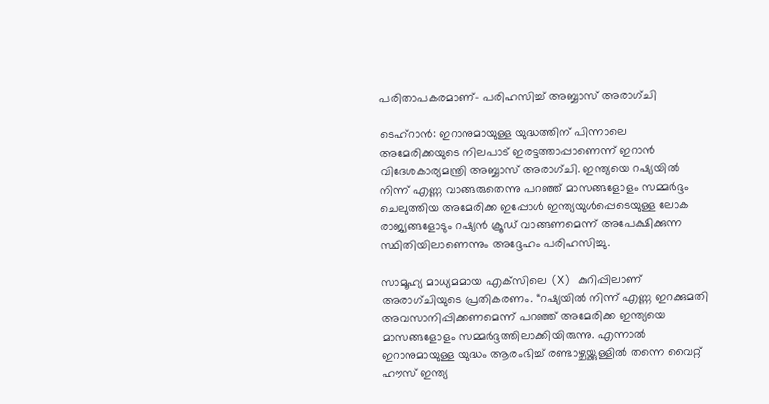പരിതാപകരമാണ്- പരിഹസിച്ച് അബ്ബാസ് അരാഗ്ചി

ടെഹ്റാൻ: ഇറാനുമായുള്ള യുദ്ധത്തിന് പിന്നാലെ അമേരിക്കയുടെ നിലപാട് ഇരട്ടത്താപ്പാണെന്ന് ഇറാൻ വിദേശകാര്യമന്ത്രി അബ്ബാസ് അരാഗ്ചി. ഇന്ത്യയെ റഷ്യയിൽ നിന്ന് എണ്ണ വാങ്ങരുതെന്നു പറഞ്ഞ് മാസങ്ങളോളം സമ്മർദ്ദം ചെലുത്തിയ അമേരിക്ക ഇപ്പോൾ ഇന്ത്യയുൾപ്പെടെയുള്ള ലോക രാജ്യങ്ങളോടും റഷ്യൻ ക്രൂഡ് വാങ്ങണമെന്ന് അപേക്ഷിക്കുന്ന സ്ഥിതിയിലാണെന്നും അദ്ദേഹം പരിഹസിച്ചു.

സാമൂഹ്യ മാധ്യമമായ എക്‌സിലെ (X) കുറിപ്പിലാണ് അരാഗ്ചിയുടെ പ്രതികരണം. “റഷ്യയിൽ നിന്ന് എണ്ണ ഇറക്കുമതി അവസാനിപ്പിക്കണമെന്ന് പറഞ്ഞ് അമേരിക്ക ഇന്ത്യയെ മാസങ്ങളോളം സമ്മർദ്ദത്തിലാക്കിയിരുന്നു. എന്നാൽ ഇറാനുമായുള്ള യുദ്ധം ആരംഭിച്ച് രണ്ടാഴ്ചയ്ക്കുള്ളിൽ തന്നെ വൈറ്റ് ഹൗസ് ഇന്ത്യ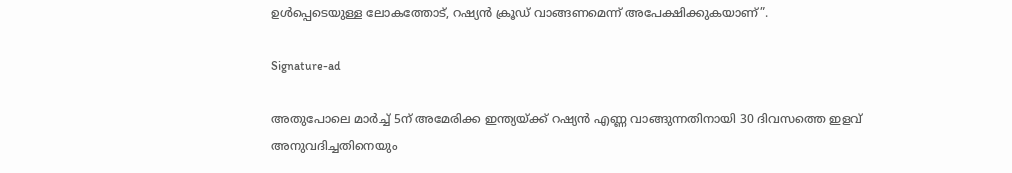ഉൾപ്പെടെയുള്ള ലോകത്തോട്, റഷ്യൻ ക്രൂഡ് വാങ്ങണമെന്ന് അപേക്ഷിക്കുകയാണ്”.

Signature-ad

അതുപോലെ മാർച്ച് 5ന് അമേരിക്ക ഇന്ത്യയ്ക്ക് റഷ്യൻ എണ്ണ വാങ്ങുന്നതിനായി 30 ദിവസത്തെ ഇളവ് അനുവദിച്ചതിനെയും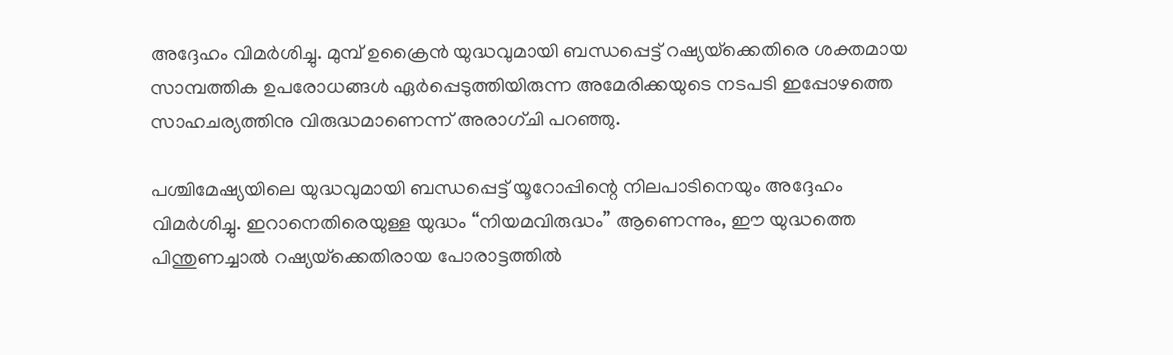അദ്ദേഹം വിമർശിച്ചു. മുമ്പ് ഉക്രൈൻ യുദ്ധവുമായി ബന്ധപ്പെട്ട് റഷ്യയ്‌ക്കെതിരെ ശക്തമായ സാമ്പത്തിക ഉപരോധങ്ങൾ ഏർപ്പെടുത്തിയിരുന്ന അമേരിക്കയുടെ നടപടി ഇപ്പോഴത്തെ സാഹചര്യത്തിനു വിരുദ്ധമാണെന്ന് അരാഗ്ചി പറഞ്ഞു.

പശ്ചിമേഷ്യയിലെ യുദ്ധവുമായി ബന്ധപ്പെട്ട് യൂറോപ്പിന്റെ നിലപാടിനെയും അദ്ദേഹം വിമർശിച്ചു. ഇറാനെതിരെയുള്ള യുദ്ധം “നിയമവിരുദ്ധം” ആണെന്നും, ഈ യുദ്ധത്തെ പിന്തുണച്ചാൽ റഷ്യയ്‌ക്കെതിരായ പോരാട്ടത്തിൽ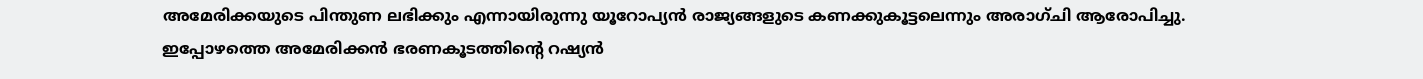അമേരിക്കയുടെ പിന്തുണ ലഭിക്കും എന്നായിരുന്നു യൂറോപ്യൻ രാജ്യങ്ങളുടെ കണക്കുകൂട്ടലെന്നും അരാഗ്ചി ആരോപിച്ചു. ഇപ്പോഴത്തെ അമേരിക്കൻ ഭരണകൂടത്തിന്റെ റഷ്യൻ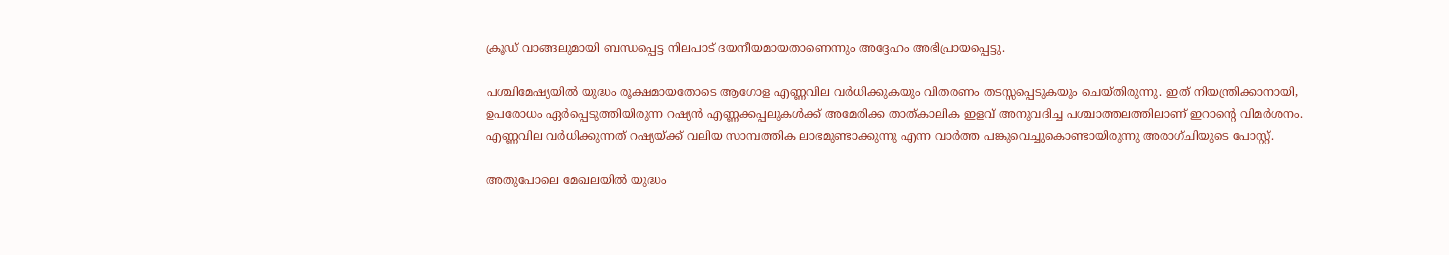ക്രൂഡ് വാങ്ങലുമായി ബന്ധപ്പെട്ട നിലപാട് ദയനീയമായതാണെന്നും അദ്ദേഹം അഭിപ്രായപ്പെട്ടു.

പശ്ചിമേഷ്യയിൽ യുദ്ധം രൂക്ഷമായതോടെ ആഗോള എണ്ണവില വർധിക്കുകയും വിതരണം തടസ്സപ്പെടുകയും ചെയ്തിരുന്നു. ഇത് നിയന്ത്രിക്കാനായി, ഉപരോധം ഏർപ്പെടുത്തിയിരുന്ന റഷ്യൻ എണ്ണക്കപ്പലുകൾക്ക് അമേരിക്ക താത്കാലിക ഇളവ് അനുവദിച്ച പശ്ചാത്തലത്തിലാണ് ഇറാന്റെ വിമർശനം. എണ്ണവില വർധിക്കുന്നത് റഷ്യയ്ക്ക് വലിയ സാമ്പത്തിക ലാഭമുണ്ടാക്കുന്നു എന്ന വാർത്ത പങ്കുവെച്ചുകൊണ്ടായിരുന്നു അരാഗ്ചിയുടെ പോസ്റ്റ്.

അതുപോലെ മേഖലയിൽ യുദ്ധം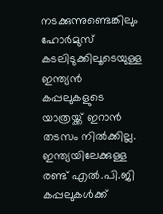നടക്കുന്നുണ്ടെങ്കിലും ഹോർമുസ് കടലിടുക്കിലൂടെയുള്ള ഇന്ത്യൻ കപ്പലുകളുടെ യാത്രയ്ക്ക് ഇറാൻ തടസം നിൽക്കില്ല. ഇന്ത്യയിലേക്കുള്ള രണ്ട് എൽ.പി.ജി കപ്പലുകൾക്ക്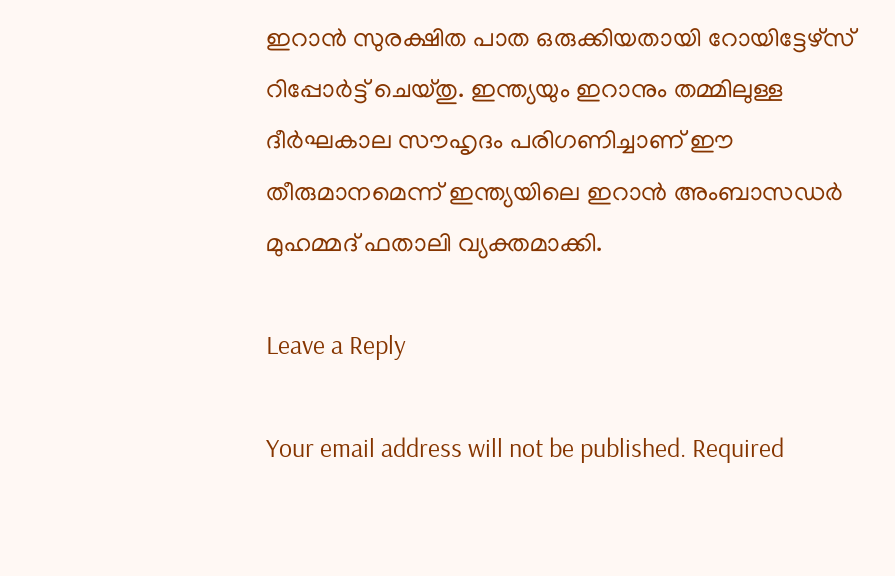ഇറാൻ സുരക്ഷിത പാത ഒരുക്കിയതായി റോയിട്ടേഴ്‌സ് റിപ്പോർട്ട് ചെയ്തു. ഇന്ത്യയും ഇറാനും തമ്മിലുള്ള ദീർഘകാല സൗഹൃദം പരിഗണിച്ചാണ് ഈ തീരുമാനമെന്ന് ഇന്ത്യയിലെ ഇറാൻ അംബാസഡർ മുഹമ്മദ് ഫതാലി വ്യക്തമാക്കി.

Leave a Reply

Your email address will not be published. Required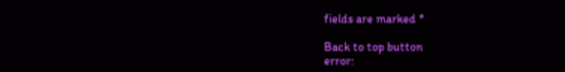fields are marked *

Back to top button
error: